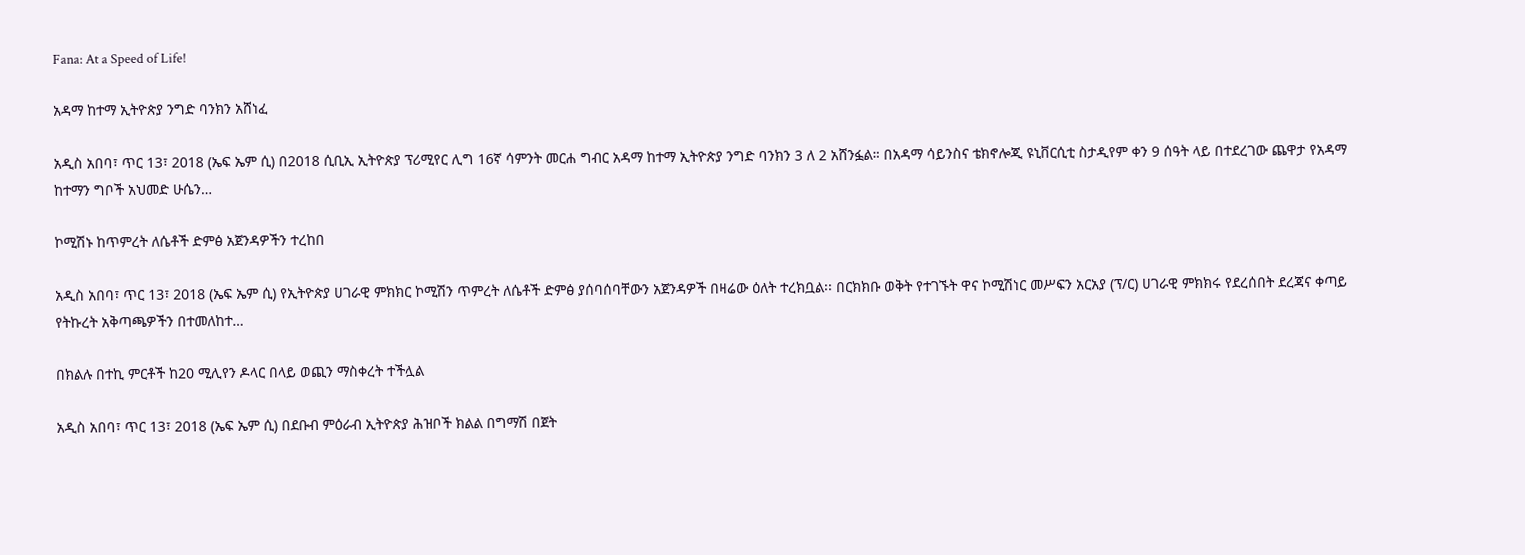Fana: At a Speed of Life!

አዳማ ከተማ ኢትዮጵያ ንግድ ባንክን አሸነፈ

አዲስ አበባ፣ ጥር 13፣ 2018 (ኤፍ ኤም ሲ) በ2018 ሲቢኢ ኢትዮጵያ ፕሪሚየር ሊግ 16ኛ ሳምንት መርሐ ግብር አዳማ ከተማ ኢትዮጵያ ንግድ ባንክን 3 ለ 2 አሸንፏል። በአዳማ ሳይንስና ቴክኖሎጂ ዩኒቨርሲቲ ስታዲየም ቀን 9 ሰዓት ላይ በተደረገው ጨዋታ የአዳማ ከተማን ግቦች አህመድ ሁሴን…

ኮሚሽኑ ከጥምረት ለሴቶች ድምፅ አጀንዳዎችን ተረከበ

አዲስ አበባ፣ ጥር 13፣ 2018 (ኤፍ ኤም ሲ) የኢትዮጵያ ሀገራዊ ምክክር ኮሚሽን ጥምረት ለሴቶች ድምፅ ያሰባሰባቸውን አጀንዳዎች በዛሬው ዕለት ተረክቧል፡፡ በርክክቡ ወቅት የተገኙት ዋና ኮሚሽነር መሥፍን አርአያ (ፕ/ር) ሀገራዊ ምክክሩ የደረሰበት ደረጃና ቀጣይ የትኩረት አቅጣጫዎችን በተመለከተ…

በክልሉ በተኪ ምርቶች ከ20 ሚሊየን ዶላር በላይ ወጪን ማስቀረት ተችሏል

አዲስ አበባ፣ ጥር 13፣ 2018 (ኤፍ ኤም ሲ) በደቡብ ምዕራብ ኢትዮጵያ ሕዝቦች ክልል በግማሽ በጀት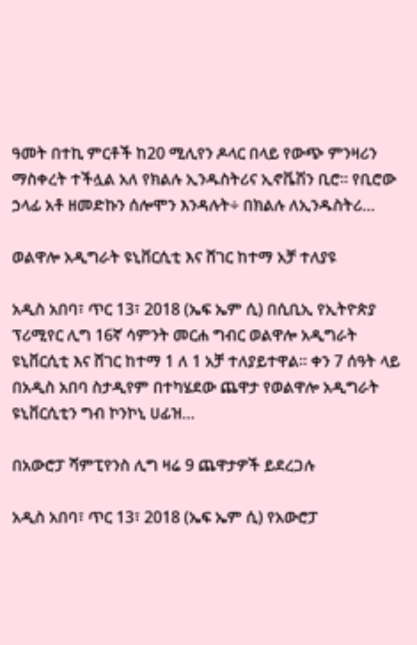ዓመት በተኪ ምርቶች ከ20 ሚሊየን ዶላር በላይ የውጭ ምንዛሪን ማስቀረት ተችሏል አለ የክልሉ ኢንዱስትሪና ኢኖቬሽን ቢሮ። የቢሮው ኃላፊ አቶ ዘመድኩን ሰሎሞን እንዳሉት÷ በክልሉ ለኢንዱስትሪ…

ወልዋሎ አዲግራት ዩኒቨርሲቲ እና ሸገር ከተማ አቻ ተለያዩ

አዲስ አበባ፣ ጥር 13፣ 2018 (ኤፍ ኤም ሲ) በሲቢኢ የኢትዮጵያ ፕሪሚየር ሊግ 16ኛ ሳምንት መርሐ ግብር ወልዋሎ አዲግራት ዩኒቨርሲቲ እና ሸገር ከተማ 1 ለ 1 አቻ ተለያይተዋል። ቀን 7 ሰዓት ላይ በአዲስ አበባ ስታዲየም በተካሄደው ጨዋታ የወልዋሎ አዲግራት ዩኒቨርሲቲን ግብ ኮንኮኒ ሀፊዝ…

በአውሮፓ ሻምፒየንስ ሊግ ዛሬ 9 ጨዋታዎች ይደረጋሉ

አዲስ አበባ፣ ጥር 13፣ 2018 (ኤፍ ኤም ሲ) የአውሮፓ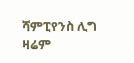ሻምፒየንስ ሊግ ዛሬም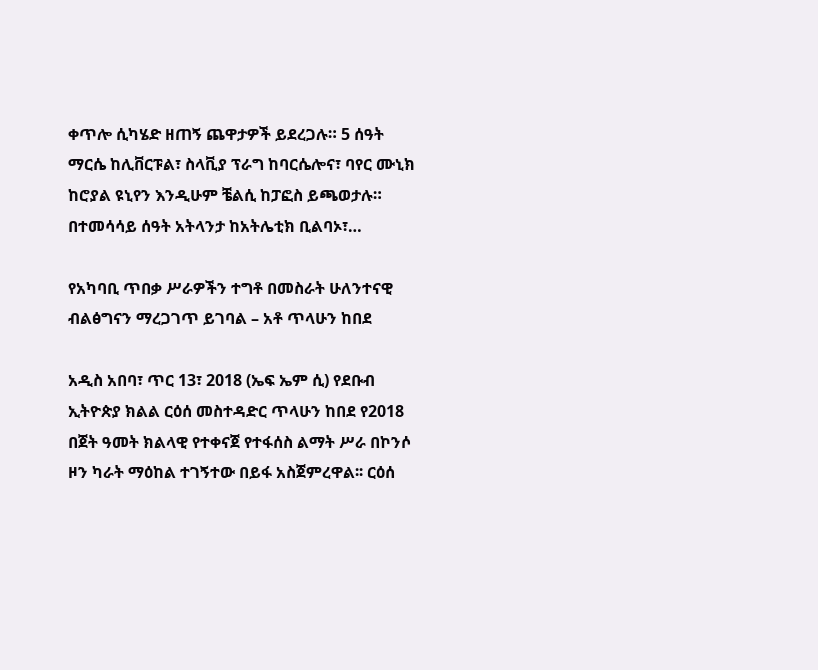ቀጥሎ ሲካሄድ ዘጠኝ ጨዋታዎች ይደረጋሉ። 5 ሰዓት ማርሴ ከሊቨርፑል፣ ስላቪያ ፕራግ ከባርሴሎና፣ ባየር ሙኒክ ከሮያል ዩኒየን እንዲሁም ቼልሲ ከፓፎስ ይጫወታሉ። በተመሳሳይ ሰዓት አትላንታ ከአትሌቲክ ቢልባኦ፣…

የአካባቢ ጥበቃ ሥራዎችን ተግቶ በመስራት ሁለንተናዊ ብልፅግናን ማረጋገጥ ይገባል – አቶ ጥላሁን ከበደ

አዲስ አበባ፣ ጥር 13፣ 2018 (ኤፍ ኤም ሲ) የደቡብ ኢትዮጵያ ክልል ርዕሰ መስተዳድር ጥላሁን ከበደ የ2018 በጀት ዓመት ክልላዊ የተቀናጀ የተፋሰስ ልማት ሥራ በኮንሶ ዞን ካራት ማዕከል ተገኝተው በይፋ አስጀምረዋል፡፡ ርዕሰ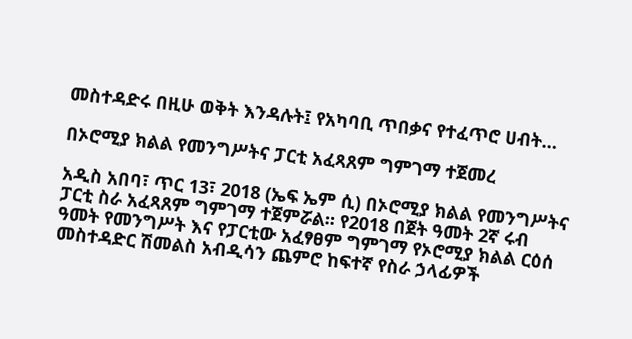መስተዳድሩ በዚሁ ወቅት እንዳሉት፤ የአካባቢ ጥበቃና የተፈጥሮ ሀብት…

በኦሮሚያ ክልል የመንግሥትና ፓርቲ አፈጻጸም ግምገማ ተጀመረ

አዲስ አበባ፣ ጥር 13፣ 2018 (ኤፍ ኤም ሲ) በኦሮሚያ ክልል የመንግሥትና ፓርቲ ስራ አፈጻጸም ግምገማ ተጀምሯል። የ2018 በጀት ዓመት 2ኛ ሩብ ዓመት የመንግሥት እና የፓርቲው አፈፃፀም ግምገማ የኦሮሚያ ክልል ርዕሰ መስተዳድር ሽመልስ አብዲሳን ጨምሮ ከፍተኛ የስራ ኃላፊዎች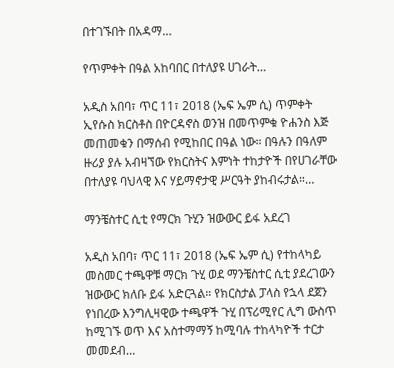በተገኙበት በአዳማ…

የጥምቀት በዓል አከባበር በተለያዩ ሀገራት…

አዲስ አበባ፣ ጥር 11፣ 2018 (ኤፍ ኤም ሲ) ጥምቀት ኢየሱስ ክርስቶስ በዮርዳኖስ ወንዝ በመጥምቁ ዮሐንስ እጅ መጠመቁን በማሰብ የሚከበር በዓል ነው። በዓሉን በዓለም ዙሪያ ያሉ አብዛኘው የክርስትና እምነት ተከታዮች በየሀገራቸው በተለያዩ ባህላዊ እና ሃይማኖታዊ ሥርዓት ያከብሩታል።…

ማንቼስተር ሲቲ የማርክ ጉሂን ዝውውር ይፋ አደረገ

አዲስ አበባ፣ ጥር 11፣ 2018 (ኤፍ ኤም ሲ) የተከላካይ መስመር ተጫዋቹ ማርክ ጉሂ ወደ ማንቼስተር ሲቲ ያደረገውን ዝውውር ክለቡ ይፋ አድርጓል። የክርስታል ፓላስ የኋላ ደጀን የነበረው እንግሊዛዊው ተጫዋች ጉሂ በፕሪሚየር ሊግ ውስጥ ከሚገኙ ወጥ እና አስተማማኝ ከሚባሉ ተከላካዮች ተርታ መመደብ…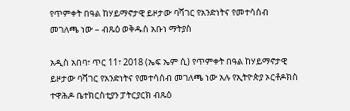የጥምቀት በዓል ከሃይማኖታዊ ይዞታው ባሻገር የአንድነትና የመተሳሰብ መገለጫ ነው – ብጹዕ ወቅዱስ አቡነ ማትያስ

አዲስ አበባ፣ ጥር 11፣ 2018 (ኤፍ ኤም ሲ) የጥምቀት በዓል ከሃይማኖታዊ ይዞታው ባሻገር የአንድነትና የመተሳሰብ መገለጫ ነው አሉ የኢትዮጵያ ኦርቶዶክስ ተዋሕዶ ቤተክርስቲያን ፓትርያርክ ብጹዕ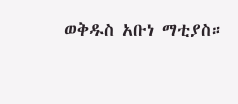ወቅዱስ አቡነ ማቲያስ።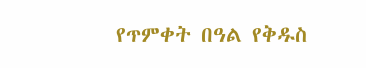የጥምቀት በዓል የቅዱስ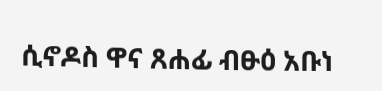ሲኖዶስ ዋና ጸሐፊ ብፁዕ አቡነ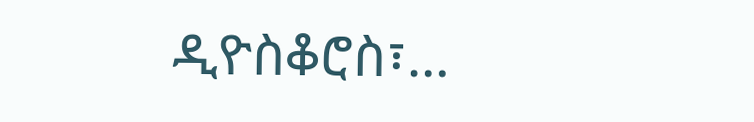ዲዮስቆሮስ፣…